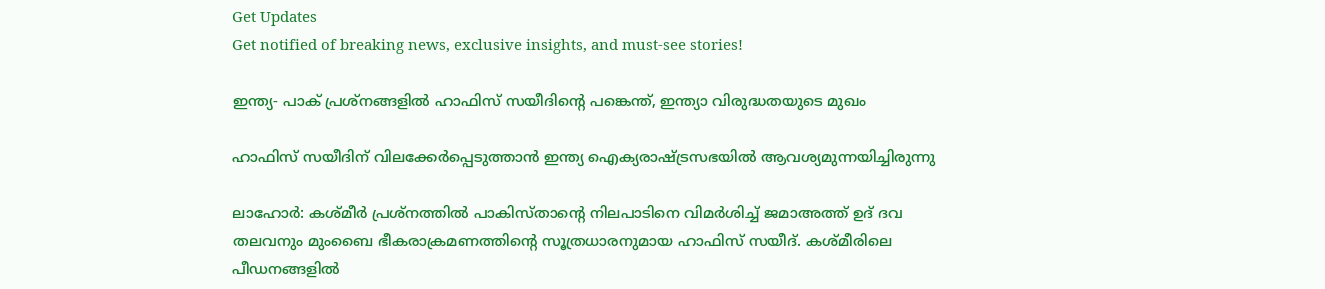Get Updates
Get notified of breaking news, exclusive insights, and must-see stories!

ഇന്ത്യ- പാക് പ്രശ്‌നങ്ങളില്‍ ഹാഫിസ് സയീദിന്റെ പങ്കെന്ത്, ഇന്ത്യാ വിരുദ്ധതയുടെ മുഖം

ഹാഫിസ് സയീദിന് വിലക്കേര്‍പ്പെടുത്താന്‍ ഇന്ത്യ ഐക്യരാഷ്ട്രസഭയില്‍ ആവശ്യമുന്നയിച്ചിരുന്നു

ലാഹോര്‍: കശ്മീര്‍ പ്രശ്‌നത്തില്‍ പാകിസ്താന്റെ നിലപാടിനെ വിമര്‍ശിച്ച് ജമാഅത്ത് ഉദ് ദവ തലവനും മുംബൈ ഭീകരാക്രമണത്തിന്റെ സൂത്രധാരനുമായ ഹാഫിസ് സയീദ്. കശ്മീരിലെ പീഡനങ്ങളില്‍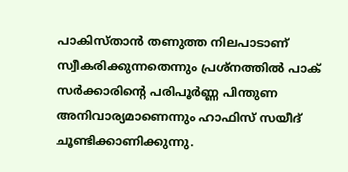പാകിസ്താന്‍ തണുത്ത നിലപാടാണ് സ്വീകരിക്കുന്നതെന്നും പ്രശ്‌നത്തില്‍ പാക് സര്‍ക്കാരിന്റെ പരിപൂര്‍ണ്ണ പിന്തുണ അനിവാര്യമാണെന്നും ഹാഫിസ് സയീദ് ചൂണ്ടിക്കാണിക്കുന്നു.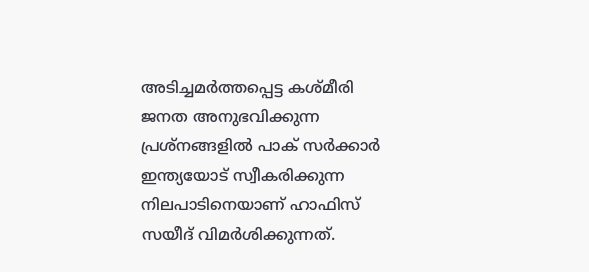അടിച്ചമര്‍ത്തപ്പെട്ട കശ്മീരി ജനത അനുഭവിക്കുന്ന പ്രശ്‌നങ്ങളില്‍ പാക് സര്‍ക്കാര്‍ ഇന്ത്യയോട് സ്വീകരിക്കുന്ന നിലപാടിനെയാണ് ഹാഫിസ് സയീദ് വിമര്‍ശിക്കുന്നത്.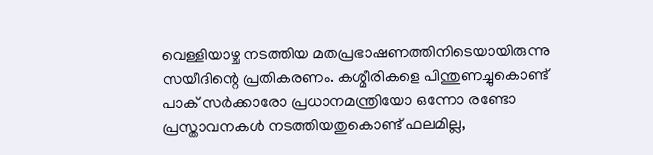വെള്ളിയാഴ്ച നടത്തിയ മതപ്രഭാഷണത്തിനിടെയായിരുന്നു സയീദിന്റെ പ്രതികരണം. കശ്മീരികളെ പിന്തുണച്ചുകൊണ്ട് പാക് സര്‍ക്കാരോ പ്രധാനമന്ത്രിയോ ഒന്നോ രണ്ടോ പ്രസ്താവനകള്‍ നടത്തിയതുകൊണ്ട് ഫലമില്ല,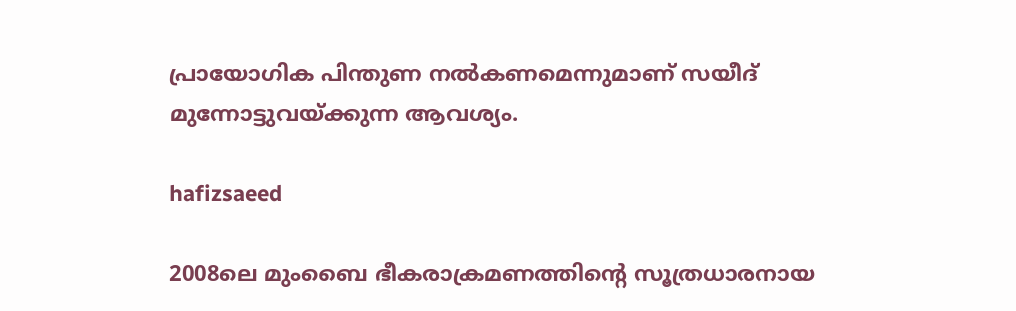പ്രായോഗിക പിന്തുണ നല്‍കണമെന്നുമാണ് സയീദ് മുന്നോട്ടുവയ്ക്കുന്ന ആവശ്യം.

hafizsaeed

2008ലെ മുംബൈ ഭീകരാക്രമണത്തിന്റെ സൂത്രധാരനായ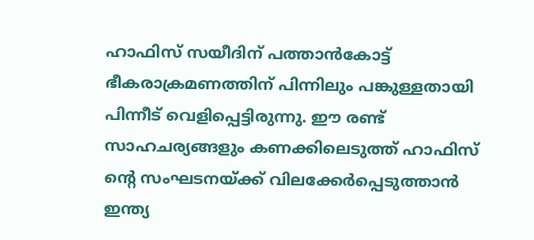ഹാഫിസ് സയീദിന് പത്താന്‍കോട്ട് ഭീകരാക്രമണത്തിന് പിന്നിലും പങ്കുള്ളതായി പിന്നീട് വെളിപ്പെട്ടിരുന്നു. ഈ രണ്ട് സാഹചര്യങ്ങളും കണക്കിലെടുത്ത് ഹാഫിസ് ന്റെ സംഘടനയ്ക്ക് വിലക്കേര്‍പ്പെടുത്താന്‍ ഇന്ത്യ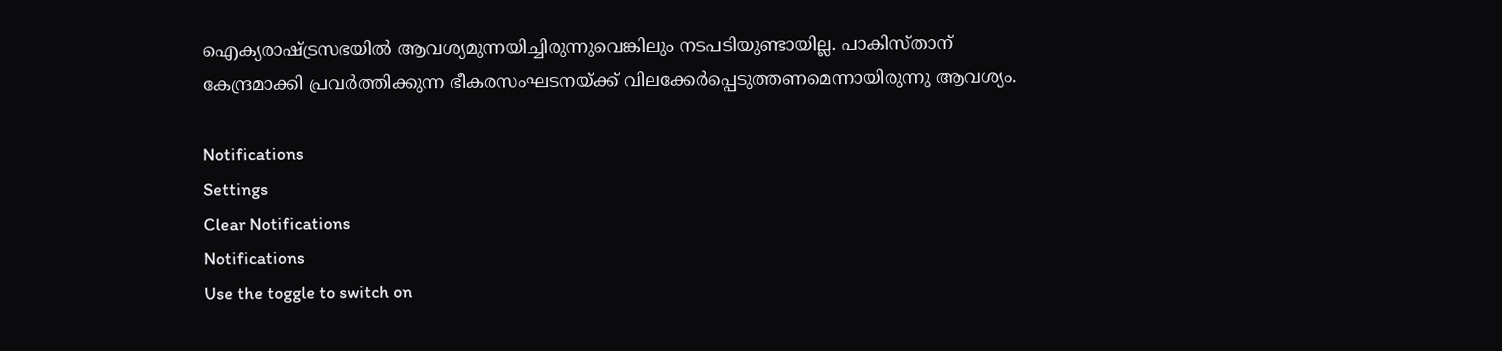ഐക്യരാഷ്ട്രസഭയില്‍ ആവശ്യമുന്നയിച്ചിരുന്നുവെങ്കിലും നടപടിയുണ്ടായില്ല. പാകിസ്താന് കേന്ദ്രമാക്കി പ്രവർത്തിക്കുന്ന ഭീകരസംഘടനയ്ക്ക് വിലക്കേർപ്പെടുത്തണമെന്നായിരുന്നു ആവശ്യം.

Notifications
Settings
Clear Notifications
Notifications
Use the toggle to switch on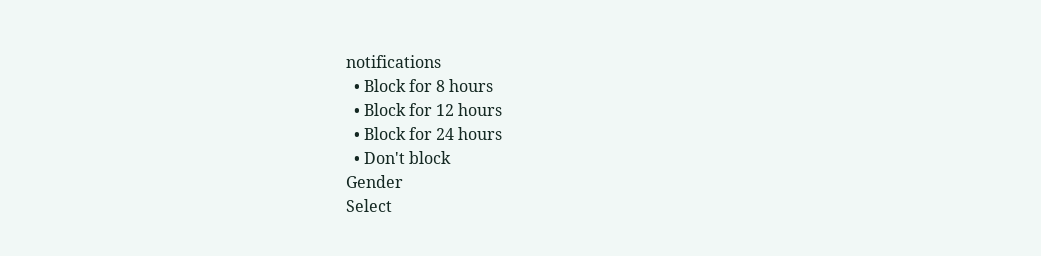notifications
  • Block for 8 hours
  • Block for 12 hours
  • Block for 24 hours
  • Don't block
Gender
Select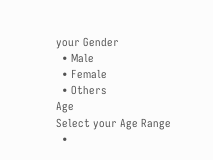your Gender
  • Male
  • Female
  • Others
Age
Select your Age Range
  •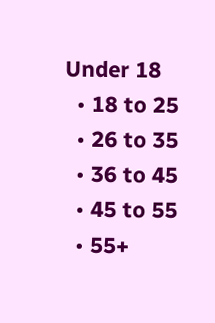Under 18
  • 18 to 25
  • 26 to 35
  • 36 to 45
  • 45 to 55
  • 55+